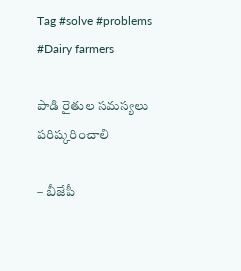Tag #solve #problems #Dairy farmers

పాడి రైతుల సమస్యలు పరిష్కరించాలి

– బీజేపీ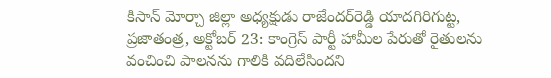కిసాన్‌ మోర్చా జిల్లా అధ్యక్షుడు రాజేందర్‌రెడ్డి యాదగిరిగుట్ట, ప్రజాతంత్ర, అక్టోబర్‌ 23: కాంగ్రెస్‌ పార్టీ హామీల పేరుతో రైతులను వంచించి పాలనను గాలికి వదిలేసిందని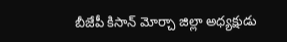బీజేపీ కిసాన్‌ మోర్చా జిల్లా అధ్యక్షుడు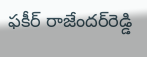ఫకీర్‌ రాజేందర్‌రెడ్డి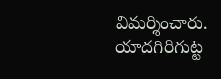విమర్శించారు. యాదగిరిగుట్ట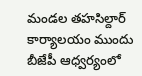మండల తహసిల్దార్‌ కార్యాలయం ముందు బీజేపీ ఆధ్వర్యంలో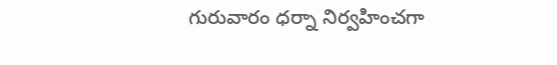గురువారం ధర్నా నిర్వహించగా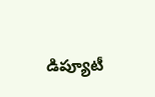డిప్యూటీ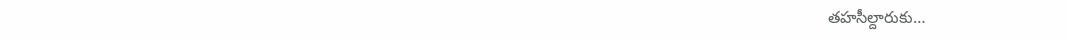తహసీల్దారుకు…